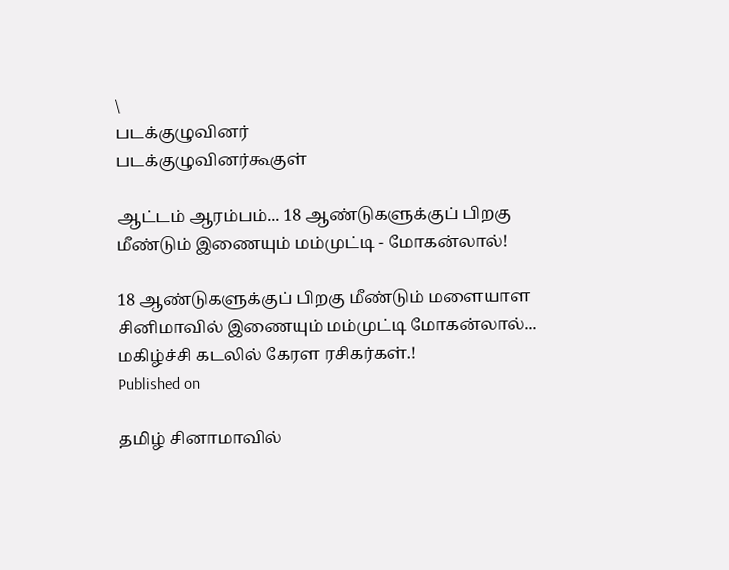\
படக்குழுவினர்
படக்குழுவினர்கூகுள்

ஆட்டம் ஆரம்பம்... 18 ஆண்டுகளுக்குப் பிறகு மீண்டும் இணையும் மம்முட்டி - மோகன்லால்!

18 ஆண்டுகளுக்குப் பிறகு மீண்டும் மளையாள சினிமாவில் இணையும் மம்முட்டி மோகன்லால்... மகிழ்ச்சி கடலில் கேரள ரசிகர்கள்.!
Published on

தமிழ் சினாமாவில்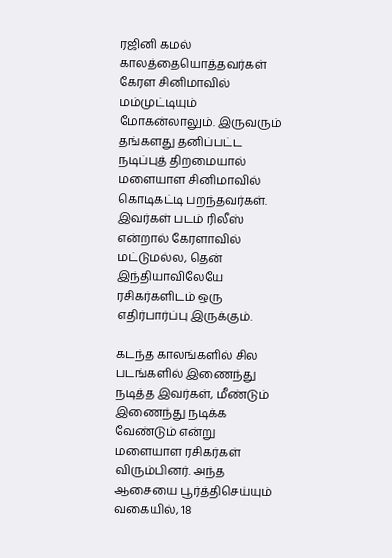ரஜினி கமல் காலத்தையொத்தவர்கள் கேரள சினிமாவில் மம்முட்டியும் மோகன்லாலும். இருவரும் தங்களது தனிப்பட்ட நடிப்புத் திறமையால் மளையாள சினிமாவில் கொடிகட்டி பறந்தவர்கள். இவர்கள் படம் ரிலீஸ் என்றால் கேரளாவில் மட்டுமல்ல, தென் இந்தியாவிலேயே ரசிகர்களிடம் ஒரு எதிர்பார்ப்பு இருக்கும்.

கடந்த காலங்களில் சில படங்களில் இணைந்து நடித்த இவர்கள், மீண்டும் இணைந்து நடிக்க வேண்டும் என்று மளையாள ரசிகர்கள் விரும்பினர். அந்த ஆசையை பூர்த்திசெய்யும் வகையில், 18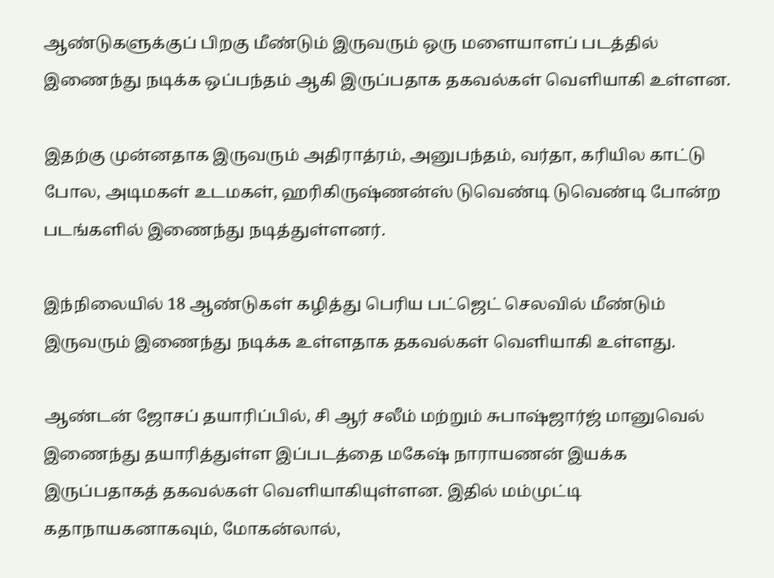ஆண்டுகளுக்குப் பிறகு மீண்டும் இருவரும் ஒரு மளையாளப் படத்தில் இணைந்து நடிக்க ஒப்பந்தம் ஆகி இருப்பதாக தகவல்கள் வெளியாகி உள்ளன.

இதற்கு முன்னதாக இருவரும் அதிராத்ரம், அனுபந்தம், வர்தா, கரியில காட்டு போல, அடிமகள் உடமகள், ஹரிகிருஷ்ணன்ஸ் டுவெண்டி டுவெண்டி போன்ற படங்களில் இணைந்து நடித்துள்ளனர்.

இந்நிலையில் 18 ஆண்டுகள் கழித்து பெரிய பட்ஜெட் செலவில் மீண்டும் இருவரும் இணைந்து நடிக்க உள்ளதாக தகவல்கள் வெளியாகி உள்ளது.

ஆண்டன் ஜோசப் தயாரிப்பில், சி ஆர் சலீம் மற்றும் சுபாஷ்ஜார்ஜ் மானுவெல் இணைந்து தயாரித்துள்ள இப்படத்தை மகேஷ் நாராயணன் இயக்க இருப்பதாகத் தகவல்கள் வெளியாகியுள்ளன. இதில் மம்முட்டி கதாநாயகனாகவும், மோகன்லால்,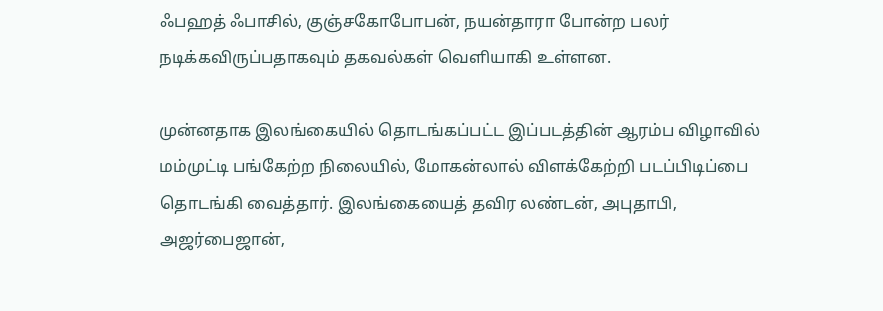ஃபஹத் ஃபாசில், குஞ்சகோபோபன், நயன்தாரா போன்ற பலர் நடிக்கவிருப்பதாகவும் தகவல்கள் வெளியாகி உள்ளன.

முன்னதாக இலங்கையில் தொடங்கப்பட்ட இப்படத்தின் ஆரம்ப விழாவில் மம்முட்டி பங்கேற்ற நிலையில், மோகன்லால் விளக்கேற்றி படப்பிடிப்பை தொடங்கி வைத்தார். இலங்கையைத் தவிர லண்டன், அபுதாபி, அஜர்பைஜான்,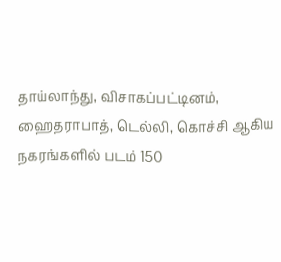தாய்லாந்து, விசாகப்பட்டினம், ஹைதராபாத், டெல்லி, கொச்சி ஆகிய நகரங்களில் படம் 150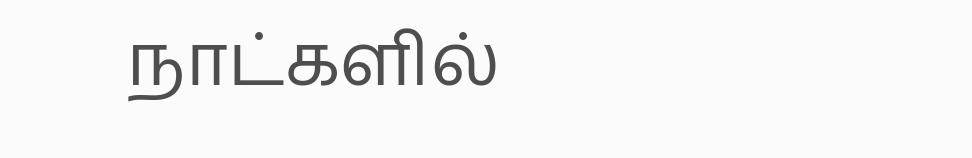நாட்களில்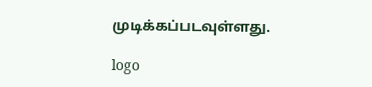முடிக்கப்படவுள்ளது.

logo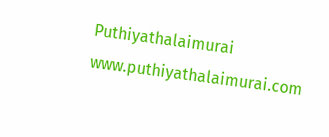Puthiyathalaimurai
www.puthiyathalaimurai.com